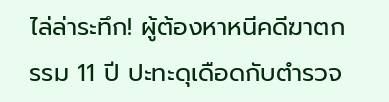ไล่ล่าระทึก! ผู้ต้องหาหนีคดีฆาตกรรม 11 ปี ปะทะดุเดือดกับตำรวจ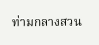ท่ามกลางสวน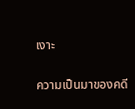เงาะ

ความเป็นมาของคดี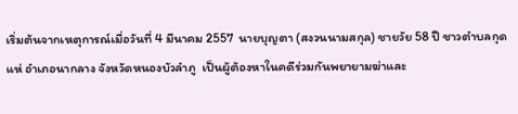เริ่มต้นจากเหตุการณ์เมื่อวันที่ 4 มีนาคม 2557  นายบุญตา (สงวนนามสกุล) ชายวัย 58 ปี ชาวตำบลกุดแห่ อำเภอนากลาง จังหวัดหนองบัวลำภู  เป็นผู้ต้องหาในคดีร่วมกันพยายามฆ่าและ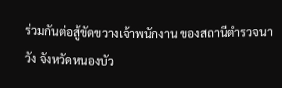ร่วมกันต่อสู้ขัดขวางเจ้าพนักงาน ของสถานีตำรวจนาวัง จังหวัดหนองบัว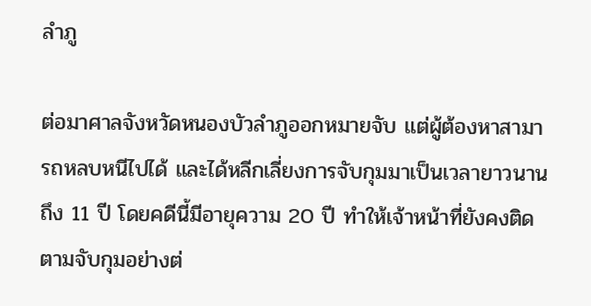ลำภู

ต่อมาศาลจังหวัดหนองบัวลำภูออกหมายจับ แต่ผู้ต้องหาสามารถหลบหนีไปได้ และได้หลีกเลี่ยงการจับกุมมาเป็นเวลายาวนานถึง 11 ปี โดยคดีนี้มีอายุความ 20 ปี ทำให้เจ้าหน้าที่ยังคงติดตามจับกุมอย่างต่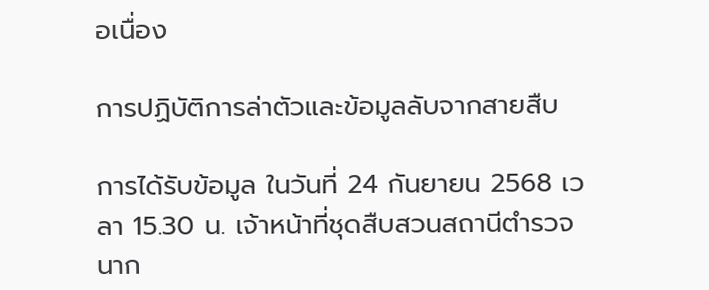อเนื่อง

การปฏิบัติการล่าตัวและข้อมูลลับจากสายสืบ

การได้รับข้อมูล ในวันที่ 24 กันยายน 2568 เวลา 15.30 น. เจ้าหน้าที่ชุดสืบสวนสถานีตำรวจนาก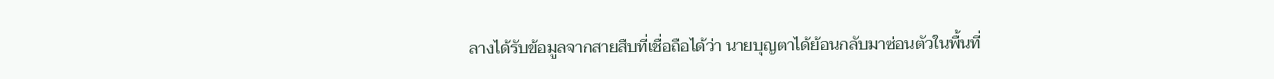ลางได้รับข้อมูลจากสายสืบที่เชื่อถือได้ว่า นายบุญตาได้ย้อนกลับมาซ่อนตัวในพื้นที่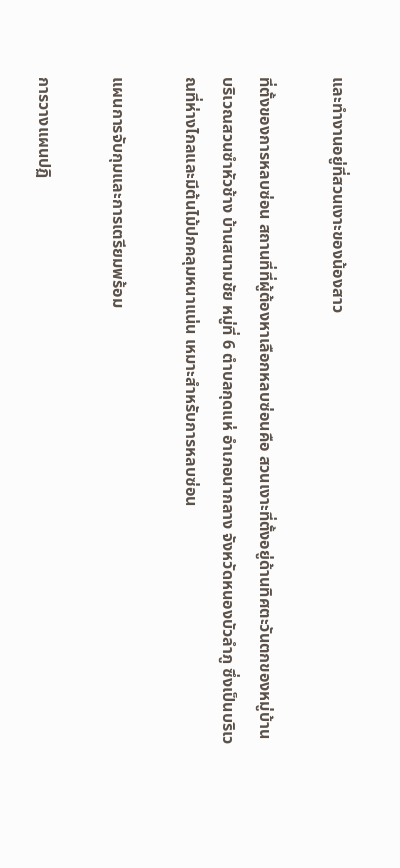และทำงานอยู่ที่สวนเงาะของน้องสาว

ที่ตั้งของการหลบซ่อน สถานที่ที่ผู้ต้องหาเลือกหลบซ่อนคือ สวนเงาะที่ตั้งอยู่ด้านทิศตะวันตกของหมู่บ้าน บริเวณสวนซำหัวช้าง บ้านสนามชัย หมู่ที่ 6 ตำบลกุดแห่ อำเภอนากลาง จังหวัดหนองบัวลำภู ซึ่งเป็นบริเวณที่ห่างไกลและมีต้นไม้ปกคลุมหนาแน่น เหมาะสำหรับการหลบซ่อน

แผนการจับกุมและการเตรียมพร้อม

การวางแผนปฏิ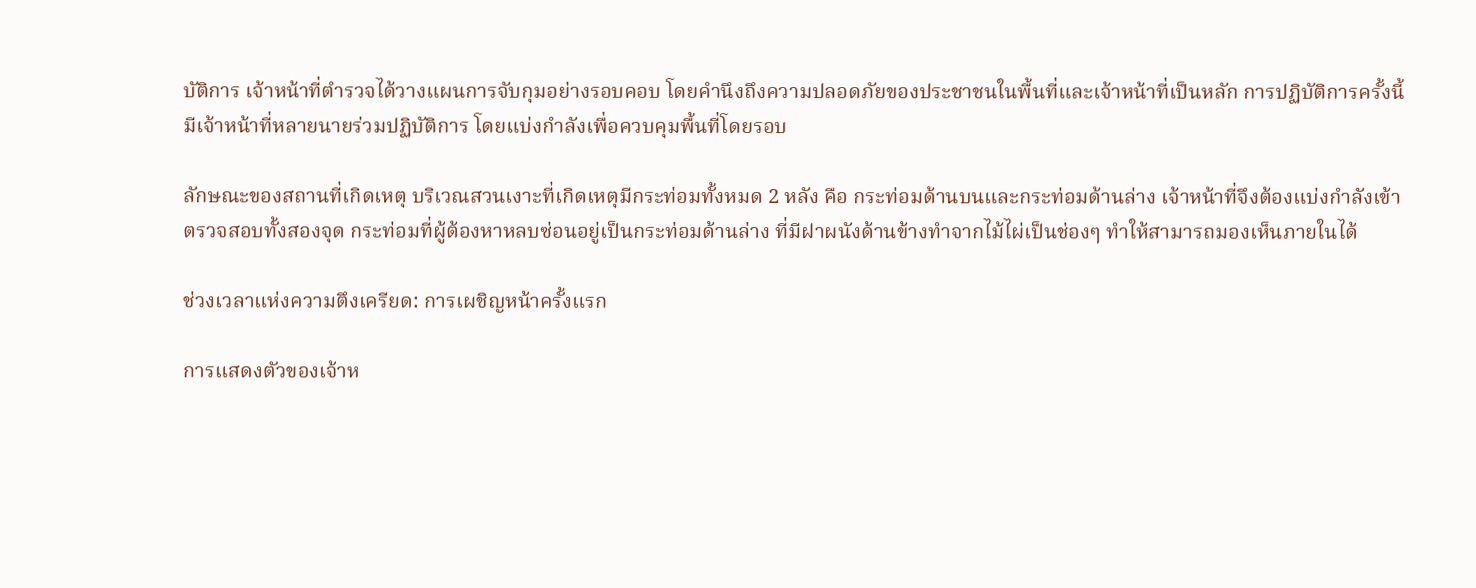บัติการ เจ้าหน้าที่ตำรวจได้วางแผนการจับกุมอย่างรอบคอบ โดยคำนึงถึงความปลอดภัยของประชาชนในพื้นที่และเจ้าหน้าที่เป็นหลัก การปฏิบัติการครั้งนี้มีเจ้าหน้าที่หลายนายร่วมปฏิบัติการ โดยแบ่งกำลังเพื่อควบคุมพื้นที่โดยรอบ

ลักษณะของสถานที่เกิดเหตุ บริเวณสวนเงาะที่เกิดเหตุมีกระท่อมทั้งหมด 2 หลัง คือ กระท่อมด้านบนและกระท่อมด้านล่าง เจ้าหน้าที่จึงต้องแบ่งกำลังเข้าตรวจสอบทั้งสองจุด กระท่อมที่ผู้ต้องหาหลบซ่อนอยู่เป็นกระท่อมด้านล่าง ที่มีฝาผนังด้านข้างทำจากไม้ไผ่เป็นช่องๆ ทำให้สามารถมองเห็นภายในได้

ช่วงเวลาแห่งความตึงเครียด: การเผชิญหน้าครั้งแรก

การแสดงตัวของเจ้าห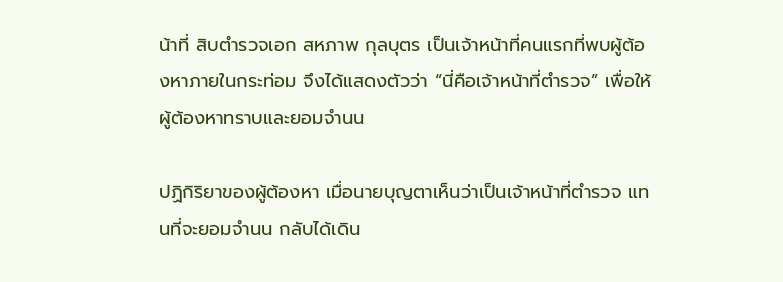น้าที่ สิบตำรวจเอก สหภาพ กุลบุตร เป็นเจ้าหน้าที่คนแรกที่พบผู้ต้องหาภายในกระท่อม จึงได้แสดงตัวว่า “นี่คือเจ้าหน้าที่ตำรวจ” เพื่อให้ผู้ต้องหาทราบและยอมจำนน

ปฏิกิริยาของผู้ต้องหา เมื่อนายบุญตาเห็นว่าเป็นเจ้าหน้าที่ตำรวจ แทนที่จะยอมจำนน กลับได้เดิน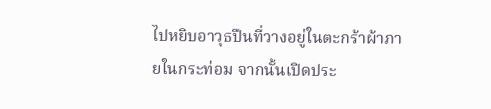ไปหยิบอาวุธปืนที่วางอยู่ในตะกร้าผ้าภายในกระท่อม จากนั้นเปิดประ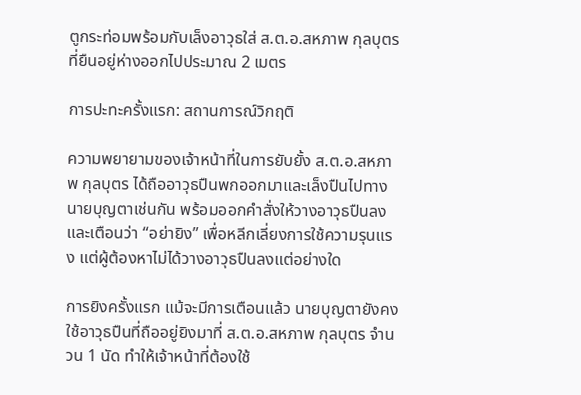ตูกระท่อมพร้อมกับเล็งอาวุธใส่ ส.ต.อ.สหภาพ กุลบุตร ที่ยืนอยู่ห่างออกไปประมาณ 2 เมตร

การปะทะครั้งแรก: สถานการณ์วิกฤติ

ความพยายามของเจ้าหน้าที่ในการยับยั้ง ส.ต.อ.สหภาพ กุลบุตร ได้ถืออาวุธปืนพกออกมาและเล็งปืนไปทางนายบุญตาเช่นกัน พร้อมออกคำสั่งให้วางอาวุธปืนลงและเตือนว่า “อย่ายิง” เพื่อหลีกเลี่ยงการใช้ความรุนแรง แต่ผู้ต้องหาไม่ได้วางอาวุธปืนลงแต่อย่างใด

การยิงครั้งแรก แม้จะมีการเตือนแล้ว นายบุญตายังคงใช้อาวุธปืนที่ถืออยู่ยิงมาที่ ส.ต.อ.สหภาพ กุลบุตร จำนวน 1 นัด ทำให้เจ้าหน้าที่ต้องใช้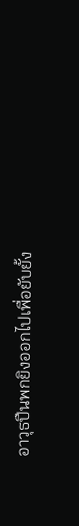อาวุธปืนพกยิงออกไปเพื่อยับยั้ง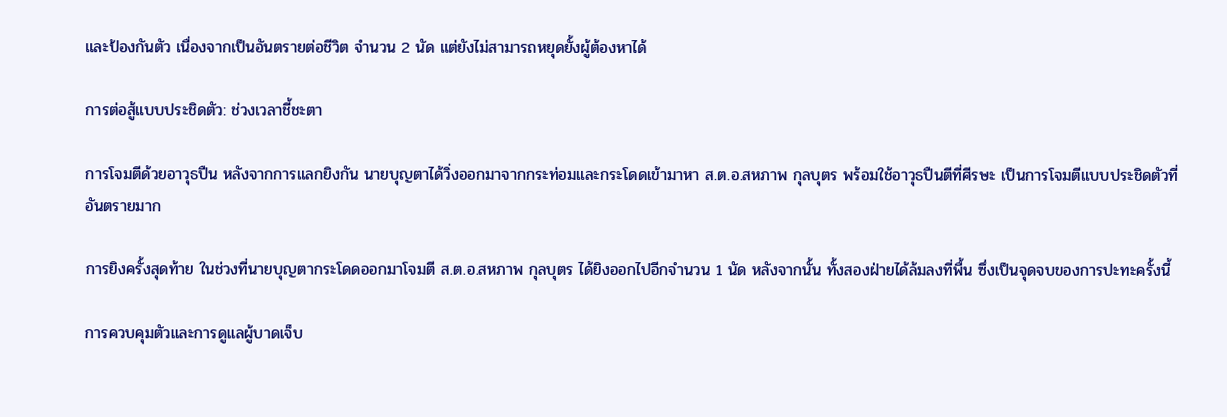และป้องกันตัว เนื่องจากเป็นอันตรายต่อชีวิต จำนวน 2 นัด แต่ยังไม่สามารถหยุดยั้งผู้ต้องหาได้

การต่อสู้แบบประชิดตัว: ช่วงเวลาชี้ชะตา

การโจมตีด้วยอาวุธปืน หลังจากการแลกยิงกัน นายบุญตาได้วิ่งออกมาจากกระท่อมและกระโดดเข้ามาหา ส.ต.อ.สหภาพ กุลบุตร พร้อมใช้อาวุธปืนตีที่ศีรษะ เป็นการโจมตีแบบประชิดตัวที่อันตรายมาก

การยิงครั้งสุดท้าย ในช่วงที่นายบุญตากระโดดออกมาโจมตี ส.ต.อ.สหภาพ กุลบุตร ได้ยิงออกไปอีกจำนวน 1 นัด หลังจากนั้น ทั้งสองฝ่ายได้ล้มลงที่พื้น ซึ่งเป็นจุดจบของการปะทะครั้งนี้

การควบคุมตัวและการดูแลผู้บาดเจ็บ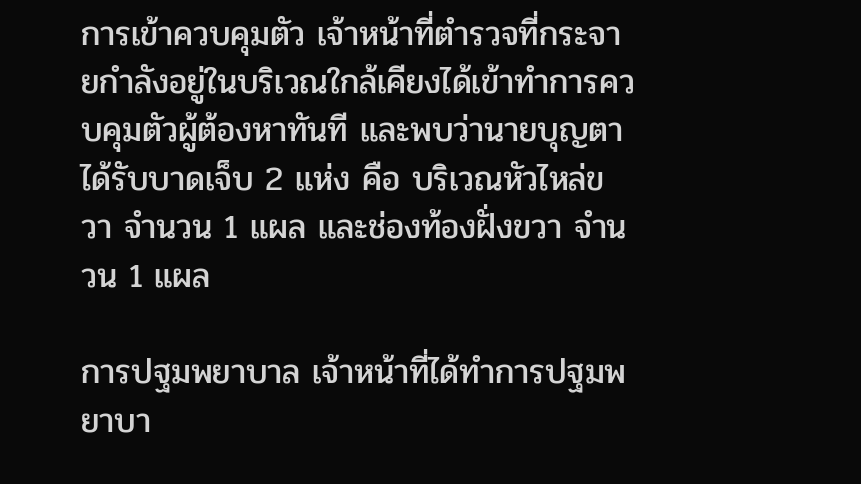การเข้าควบคุมตัว เจ้าหน้าที่ตำรวจที่กระจายกำลังอยู่ในบริเวณใกล้เคียงได้เข้าทำการควบคุมตัวผู้ต้องหาทันที และพบว่านายบุญตาได้รับบาดเจ็บ 2 แห่ง คือ บริเวณหัวไหล่ขวา จำนวน 1 แผล และช่องท้องฝั่งขวา จำนวน 1 แผล

การปฐมพยาบาล เจ้าหน้าที่ได้ทำการปฐมพยาบา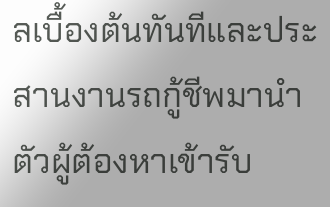ลเบื้องต้นทันทีและประสานงานรถกู้ชีพมานำตัวผู้ต้องหาเข้ารับ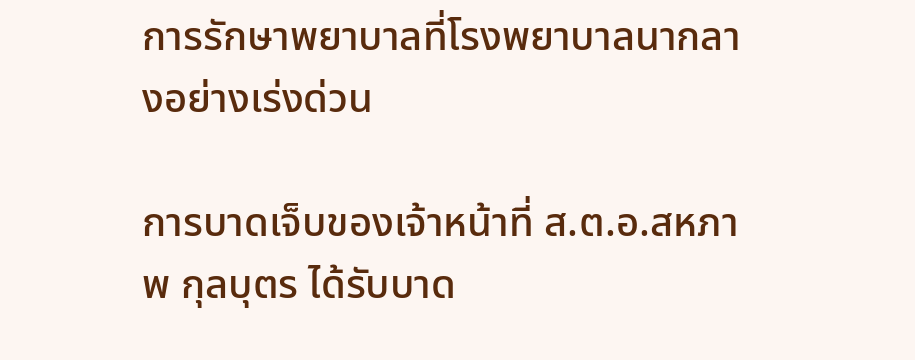การรักษาพยาบาลที่โรงพยาบาลนากลางอย่างเร่งด่วน

การบาดเจ็บของเจ้าหน้าที่ ส.ต.อ.สหภาพ กุลบุตร ได้รับบาด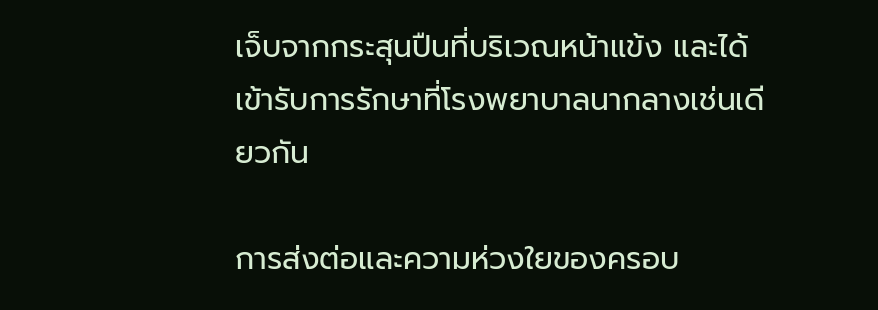เจ็บจากกระสุนปืนที่บริเวณหน้าแข้ง และได้เข้ารับการรักษาที่โรงพยาบาลนากลางเช่นเดียวกัน

การส่งต่อและความห่วงใยของครอบ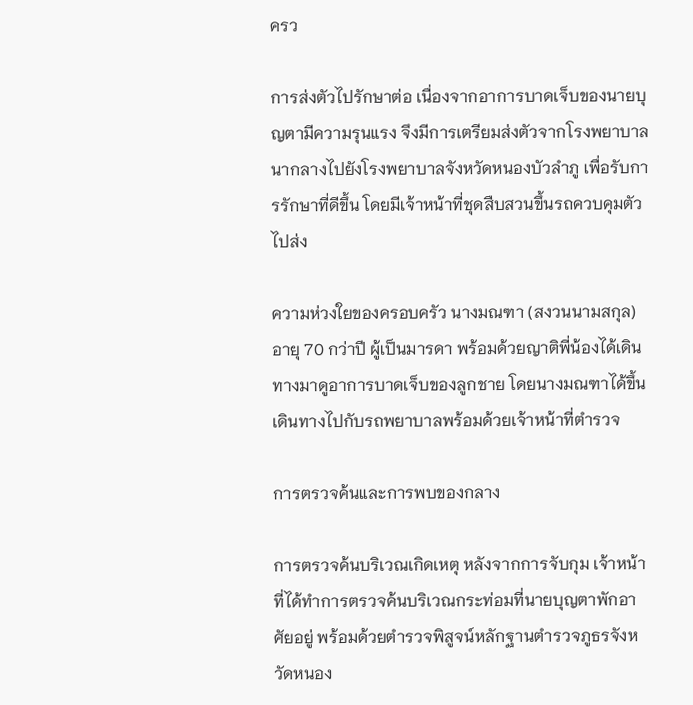ครว

การส่งตัวไปรักษาต่อ เนื่องจากอาการบาดเจ็บของนายบุญตามีความรุนแรง จึงมีการเตรียมส่งตัวจากโรงพยาบาลนากลางไปยังโรงพยาบาลจังหวัดหนองบัวลำภู เพื่อรับการรักษาที่ดีขึ้น โดยมีเจ้าหน้าที่ชุดสืบสวนขึ้นรถควบคุมตัวไปส่ง

ความห่วงใยของครอบครัว นางมณฑา (สงวนนามสกุล) อายุ 70 กว่าปี ผู้เป็นมารดา พร้อมด้วยญาติพี่น้องได้เดินทางมาดูอาการบาดเจ็บของลูกชาย โดยนางมณฑาได้ขึ้นเดินทางไปกับรถพยาบาลพร้อมด้วยเจ้าหน้าที่ตำรวจ

การตรวจค้นและการพบของกลาง

การตรวจค้นบริเวณเกิดเหตุ หลังจากการจับกุม เจ้าหน้าที่ได้ทำการตรวจค้นบริเวณกระท่อมที่นายบุญตาพักอาศัยอยู่ พร้อมด้วยตำรวจพิสูจน์หลักฐานตำรวจภูธรจังหวัดหนอง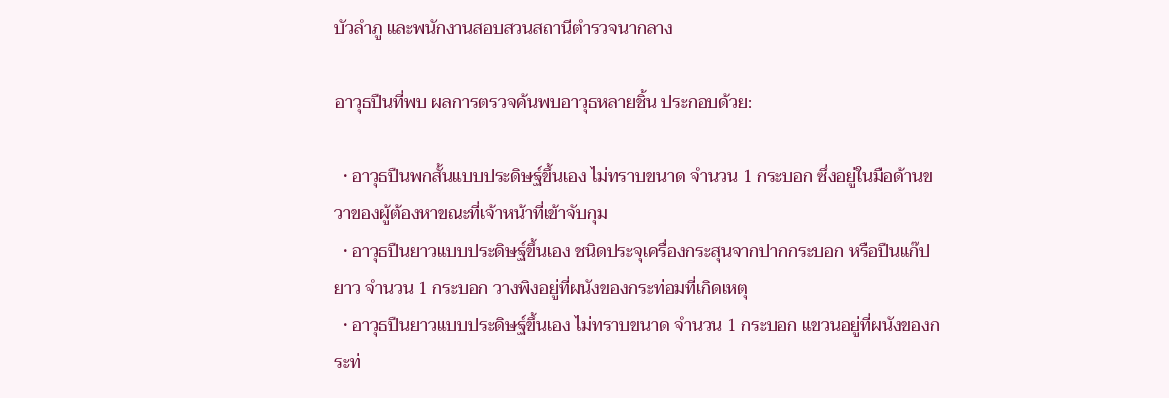บัวลำภู และพนักงานสอบสวนสถานีตำรวจนากลาง

อาวุธปืนที่พบ ผลการตรวจค้นพบอาวุธหลายชิ้น ประกอบด้วย:

  • อาวุธปืนพกสั้นแบบประดิษฐ์ขึ้นเอง ไม่ทราบขนาด จำนวน 1 กระบอก ซึ่งอยู่ในมือด้านขวาของผู้ต้องหาขณะที่เจ้าหน้าที่เข้าจับกุม
  • อาวุธปืนยาวแบบประดิษฐ์ขึ้นเอง ชนิดประจุเครื่องกระสุนจากปากกระบอก หรือปืนแก๊ปยาว จำนวน 1 กระบอก วางพิงอยู่ที่ผนังของกระท่อมที่เกิดเหตุ
  • อาวุธปืนยาวแบบประดิษฐ์ขึ้นเอง ไม่ทราบขนาด จำนวน 1 กระบอก แขวนอยู่ที่ผนังของกระท่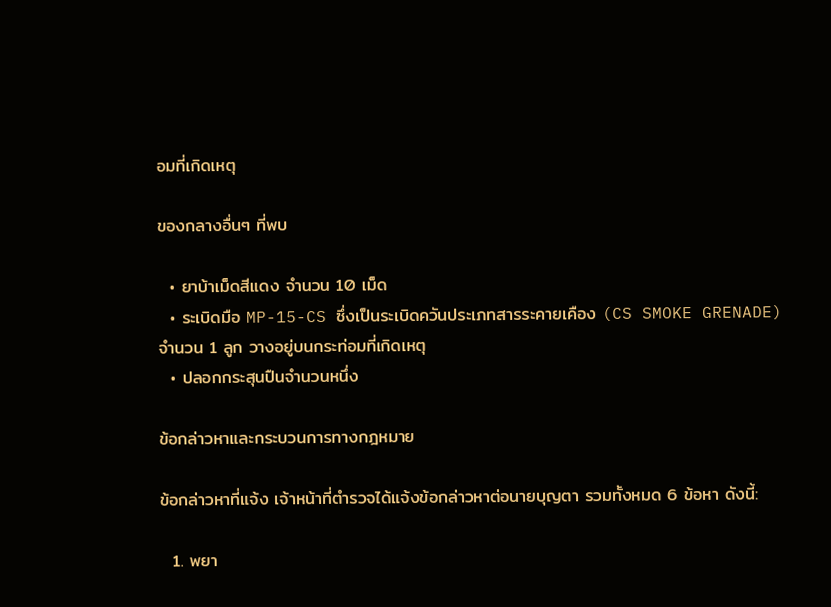อมที่เกิดเหตุ

ของกลางอื่นๆ ที่พบ

  • ยาบ้าเม็ดสีแดง จำนวน 10 เม็ด
  • ระเบิดมือ MP-15-CS ซึ่งเป็นระเบิดควันประเภทสารระคายเคือง (CS SMOKE GRENADE) จำนวน 1 ลูก วางอยู่บนกระท่อมที่เกิดเหตุ
  • ปลอกกระสุนปืนจำนวนหนึ่ง

ข้อกล่าวหาและกระบวนการทางกฎหมาย

ข้อกล่าวหาที่แจ้ง เจ้าหน้าที่ตำรวจได้แจ้งข้อกล่าวหาต่อนายบุญตา รวมทั้งหมด 6 ข้อหา ดังนี้:

  1. พยา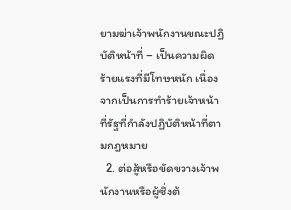ยามฆ่าเจ้าพนักงานขณะปฏิบัติหน้าที่ – เป็นความผิดร้ายแรงที่มีโทษหนัก เนื่องจากเป็นการทำร้ายเจ้าหน้าที่รัฐที่กำลังปฏิบัติหน้าที่ตามกฎหมาย
  2. ต่อสู้หรือขัดขวางเจ้าพนักงานหรือผู้ซึ่งต้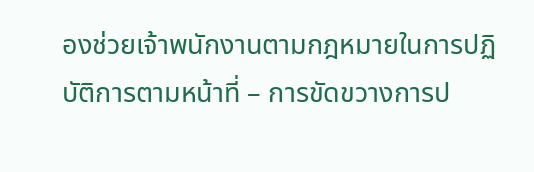องช่วยเจ้าพนักงานตามกฎหมายในการปฏิบัติการตามหน้าที่ – การขัดขวางการป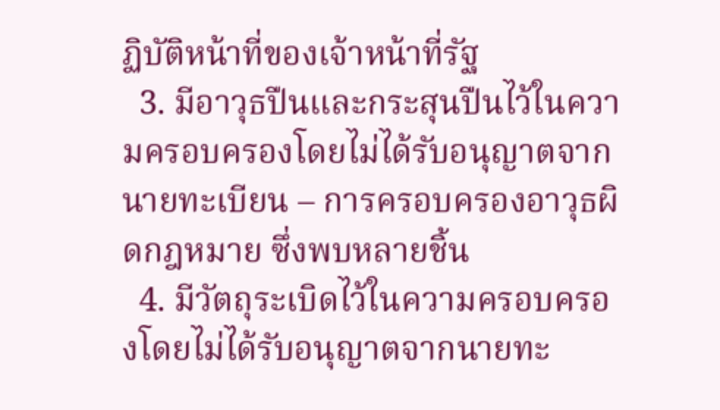ฏิบัติหน้าที่ของเจ้าหน้าที่รัฐ
  3. มีอาวุธปืนและกระสุนปืนไว้ในความครอบครองโดยไม่ได้รับอนุญาตจากนายทะเบียน – การครอบครองอาวุธผิดกฎหมาย ซึ่งพบหลายชิ้น
  4. มีวัตถุระเบิดไว้ในความครอบครองโดยไม่ได้รับอนุญาตจากนายทะ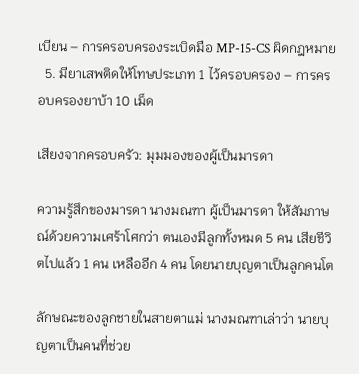เบียน – การครอบครองระเบิดมือ MP-15-CS ผิดกฎหมาย
  5. มียาเสพติดให้โทษประเภท 1 ไว้ครอบครอง – การครอบครองยาบ้า 10 เม็ด

เสียงจากครอบครัว: มุมมองของผู้เป็นมารดา

ความรู้สึกของมารดา นางมณฑา ผู้เป็นมารดา ให้สัมภาษณ์ด้วยความเศร้าโศกว่า ตนเองมีลูกทั้งหมด 5 คน เสียชีวิตไปแล้ว 1 คน เหลืออีก 4 คน โดยนายบุญตาเป็นลูกคนโต

ลักษณะของลูกชายในสายตาแม่ นางมณฑาเล่าว่า นายบุญตาเป็นคนที่ช่วย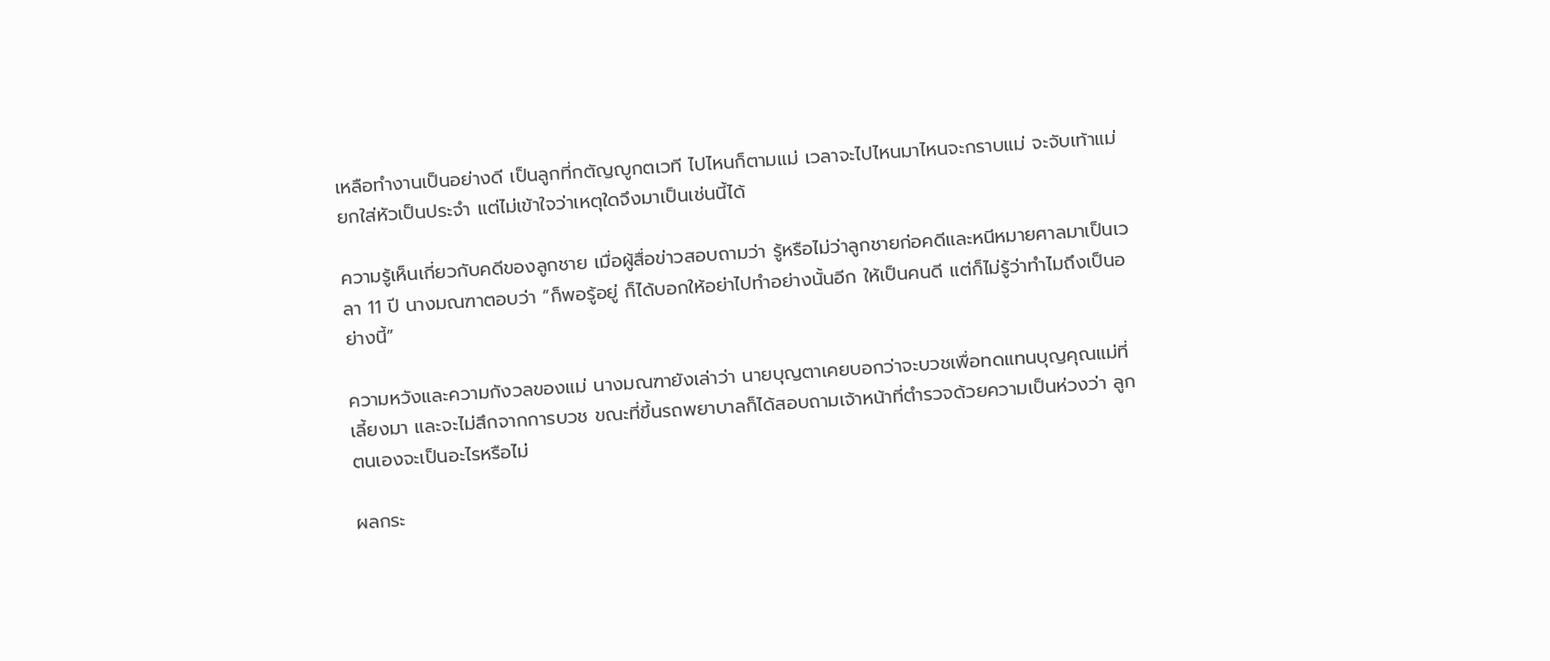เหลือทำงานเป็นอย่างดี เป็นลูกที่กตัญญูกตเวที ไปไหนก็ตามแม่ เวลาจะไปไหนมาไหนจะกราบแม่ จะจับเท้าแม่ยกใส่หัวเป็นประจำ แต่ไม่เข้าใจว่าเหตุใดจึงมาเป็นเช่นนี้ได้

ความรู้เห็นเกี่ยวกับคดีของลูกชาย เมื่อผู้สื่อข่าวสอบถามว่า รู้หรือไม่ว่าลูกชายก่อคดีและหนีหมายศาลมาเป็นเวลา 11 ปี นางมณฑาตอบว่า “ก็พอรู้อยู่ ก็ได้บอกให้อย่าไปทำอย่างนั้นอีก ให้เป็นคนดี แต่ก็ไม่รู้ว่าทำไมถึงเป็นอย่างนี้”

ความหวังและความกังวลของแม่ นางมณฑายังเล่าว่า นายบุญตาเคยบอกว่าจะบวชเพื่อทดแทนบุญคุณแม่ที่เลี้ยงมา และจะไม่สึกจากการบวช ขณะที่ขึ้นรถพยาบาลก็ได้สอบถามเจ้าหน้าที่ตำรวจด้วยความเป็นห่วงว่า ลูกตนเองจะเป็นอะไรหรือไม่

ผลกระ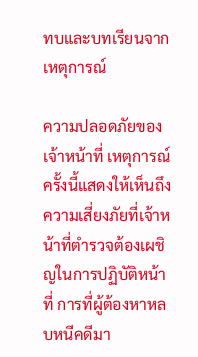ทบและบทเรียนจากเหตุการณ์

ความปลอดภัยของเจ้าหน้าที่ เหตุการณ์ครั้งนี้แสดงให้เห็นถึงความเสี่ยงภัยที่เจ้าหน้าที่ตำรวจต้องเผชิญในการปฏิบัติหน้าที่ การที่ผู้ต้องหาหลบหนีคดีมา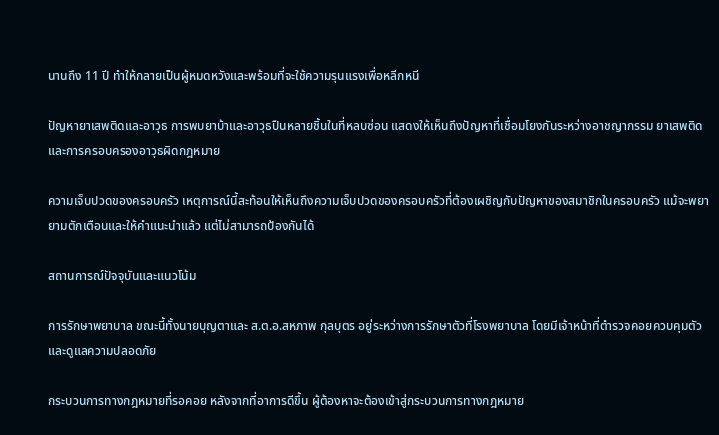นานถึง 11 ปี ทำให้กลายเป็นผู้หมดหวังและพร้อมที่จะใช้ความรุนแรงเพื่อหลีกหนี

ปัญหายาเสพติดและอาวุธ การพบยาบ้าและอาวุธปืนหลายชิ้นในที่หลบซ่อน แสดงให้เห็นถึงปัญหาที่เชื่อมโยงกันระหว่างอาชญากรรม ยาเสพติด และการครอบครองอาวุธผิดกฎหมาย

ความเจ็บปวดของครอบครัว เหตุการณ์นี้สะท้อนให้เห็นถึงความเจ็บปวดของครอบครัวที่ต้องเผชิญกับปัญหาของสมาชิกในครอบครัว แม้จะพยายามตักเตือนและให้คำแนะนำแล้ว แต่ไม่สามารถป้องกันได้

สถานการณ์ปัจจุบันและแนวโน้ม

การรักษาพยาบาล ขณะนี้ทั้งนายบุญตาและ ส.ต.อ.สหภาพ กุลบุตร อยู่ระหว่างการรักษาตัวที่โรงพยาบาล โดยมีเจ้าหน้าที่ตำรวจคอยควบคุมตัวและดูแลความปลอดภัย

กระบวนการทางกฎหมายที่รอคอย หลังจากที่อาการดีขึ้น ผู้ต้องหาจะต้องเข้าสู่กระบวนการทางกฎหมาย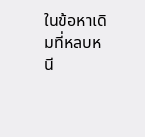ในข้อหาเดิมที่หลบหนี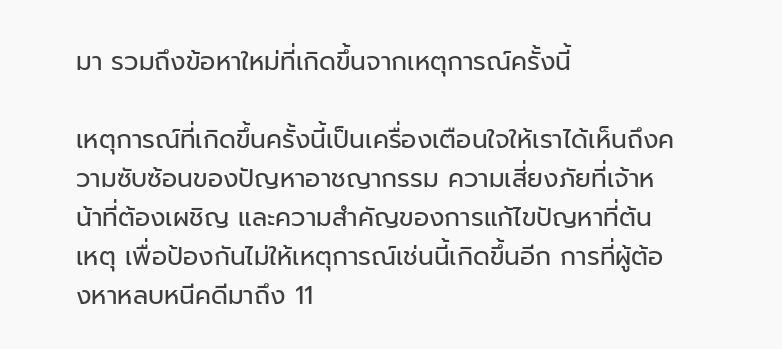มา รวมถึงข้อหาใหม่ที่เกิดขึ้นจากเหตุการณ์ครั้งนี้

เหตุการณ์ที่เกิดขึ้นครั้งนี้เป็นเครื่องเตือนใจให้เราได้เห็นถึงความซับซ้อนของปัญหาอาชญากรรม ความเสี่ยงภัยที่เจ้าหน้าที่ต้องเผชิญ และความสำคัญของการแก้ไขปัญหาที่ต้นเหตุ เพื่อป้องกันไม่ให้เหตุการณ์เช่นนี้เกิดขึ้นอีก การที่ผู้ต้องหาหลบหนีคดีมาถึง 11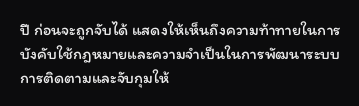ปี ก่อนจะถูกจับได้ แสดงให้เห็นถึงความท้าทายในการบังคับใช้กฎหมายและความจำเป็นในการพัฒนาระบบการติดตามและจับกุมให้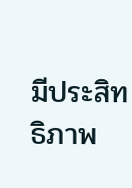มีประสิทธิภาพ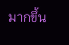มากขึ้น